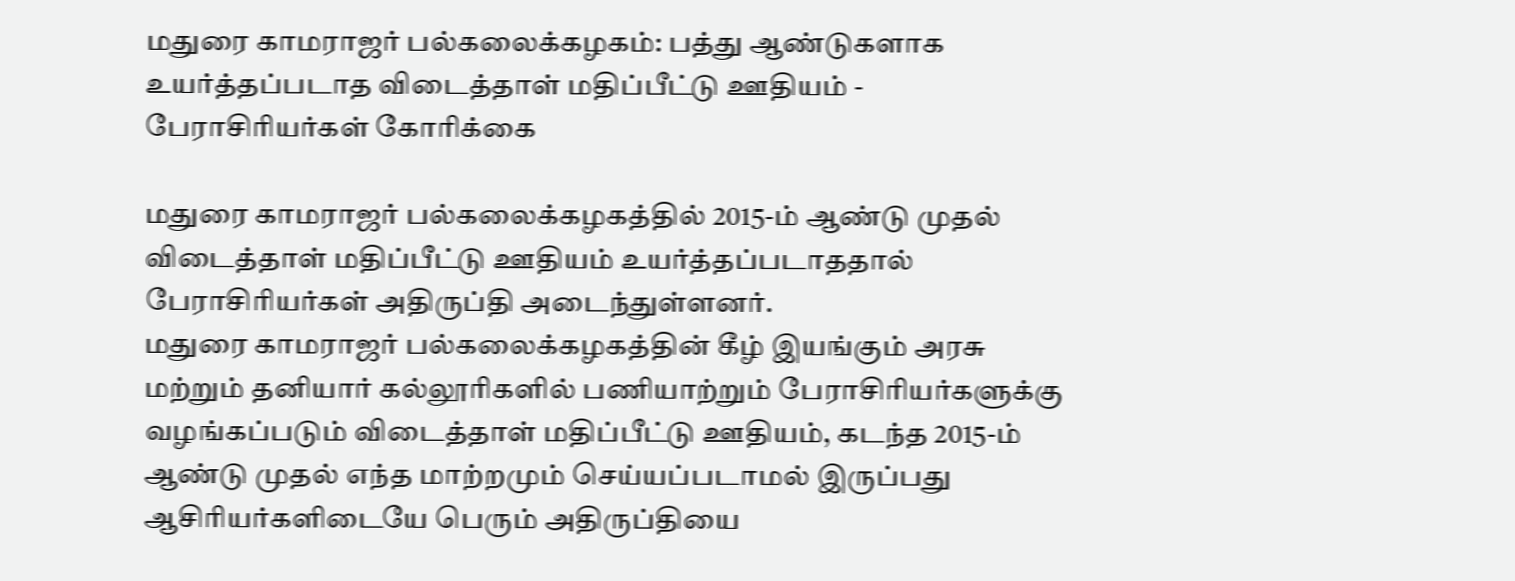மதுரை காமராஜர் பல்கலைக்கழகம்: பத்து ஆண்டுகளாக உயர்த்தப்படாத விடைத்தாள் மதிப்பீட்டு ஊதியம் - பேராசிரியர்கள் கோரிக்கை

மதுரை காமராஜர் பல்கலைக்கழகத்தில் 2015-ம் ஆண்டு முதல் விடைத்தாள் மதிப்பீட்டு ஊதியம் உயர்த்தப்படாததால் பேராசிரியர்கள் அதிருப்தி அடைந்துள்ளனர்.
மதுரை காமராஜர் பல்கலைக்கழகத்தின் கீழ் இயங்கும் அரசு மற்றும் தனியார் கல்லூரிகளில் பணியாற்றும் பேராசிரியர்களுக்கு வழங்கப்படும் விடைத்தாள் மதிப்பீட்டு ஊதியம், கடந்த 2015-ம் ஆண்டு முதல் எந்த மாற்றமும் செய்யப்படாமல் இருப்பது ஆசிரியர்களிடையே பெரும் அதிருப்தியை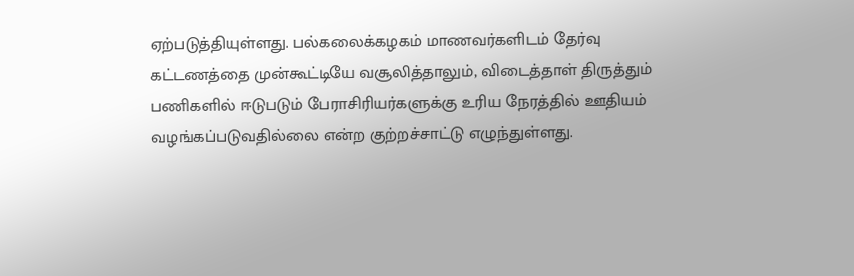ஏற்படுத்தியுள்ளது. பல்கலைக்கழகம் மாணவர்களிடம் தேர்வு கட்டணத்தை முன்கூட்டியே வசூலித்தாலும், விடைத்தாள் திருத்தும் பணிகளில் ஈடுபடும் பேராசிரியர்களுக்கு உரிய நேரத்தில் ஊதியம் வழங்கப்படுவதில்லை என்ற குற்றச்சாட்டு எழுந்துள்ளது.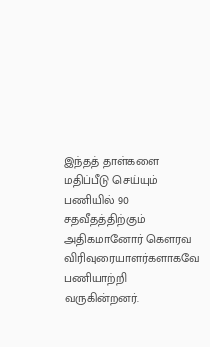இந்தத் தாள்களை மதிப்பீடு செய்யும் பணியில் 90 சதவீதத்திற்கும் அதிகமானோர் கௌரவ விரிவுரையாளர்களாகவே பணியாற்றி வருகின்றனர்.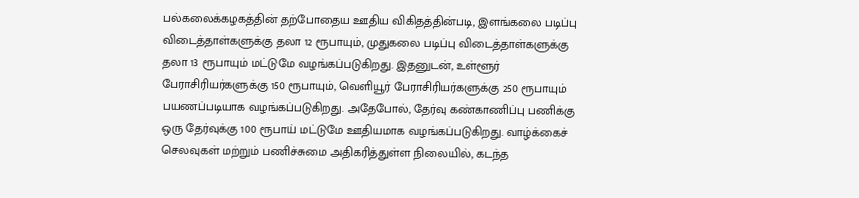பல்கலைக்கழகத்தின் தற்போதைய ஊதிய விகிதத்தின்படி, இளங்கலை படிப்பு விடைத்தாள்களுக்கு தலா 12 ரூபாயும், முதுகலை படிப்பு விடைத்தாள்களுக்கு தலா 13 ரூபாயும் மட்டுமே வழங்கப்படுகிறது. இதனுடன், உள்ளூர் பேராசிரியர்களுக்கு 150 ரூபாயும், வெளியூர் பேராசிரியர்களுக்கு 250 ரூபாயும் பயணப்படியாக வழங்கப்படுகிறது. அதேபோல், தேர்வு கண்காணிப்பு பணிக்கு ஒரு தேர்வுக்கு 100 ரூபாய் மட்டுமே ஊதியமாக வழங்கப்படுகிறது. வாழ்க்கைச் செலவுகள் மற்றும் பணிச்சுமை அதிகரித்துள்ள நிலையில், கடந்த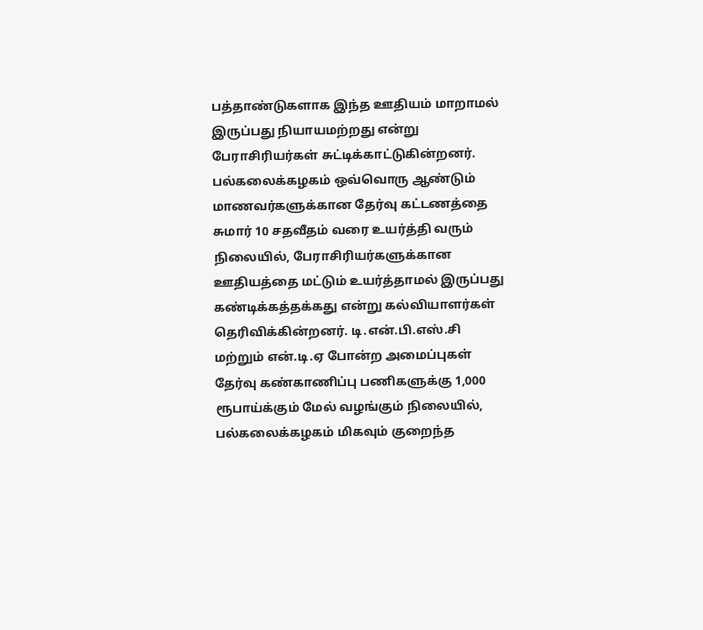பத்தாண்டுகளாக இந்த ஊதியம் மாறாமல் இருப்பது நியாயமற்றது என்று பேராசிரியர்கள் சுட்டிக்காட்டுகின்றனர்.
பல்கலைக்கழகம் ஒவ்வொரு ஆண்டும் மாணவர்களுக்கான தேர்வு கட்டணத்தை சுமார் 10 சதவீதம் வரை உயர்த்தி வரும் நிலையில், பேராசிரியர்களுக்கான ஊதியத்தை மட்டும் உயர்த்தாமல் இருப்பது கண்டிக்கத்தக்கது என்று கல்வியாளர்கள் தெரிவிக்கின்றனர். டி.என்.பி.எஸ்.சி மற்றும் என்.டி.ஏ போன்ற அமைப்புகள் தேர்வு கண்காணிப்பு பணிகளுக்கு 1,000 ரூபாய்க்கும் மேல் வழங்கும் நிலையில், பல்கலைக்கழகம் மிகவும் குறைந்த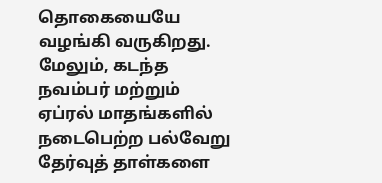தொகையையே வழங்கி வருகிறது. மேலும், கடந்த நவம்பர் மற்றும் ஏப்ரல் மாதங்களில் நடைபெற்ற பல்வேறு தேர்வுத் தாள்களை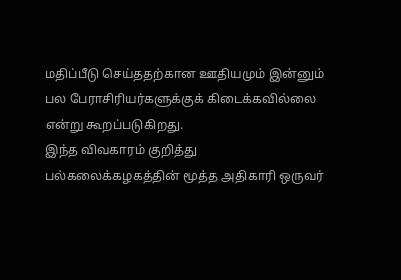மதிப்பீடு செய்ததற்கான ஊதியமும் இன்னும் பல பேராசிரியர்களுக்குக் கிடைக்கவில்லை என்று கூறப்படுகிறது.
இந்த விவகாரம் குறித்து பல்கலைக்கழகத்தின் மூத்த அதிகாரி ஒருவர்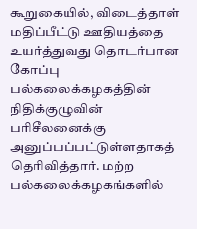கூறுகையில், விடைத்தாள் மதிப்பீட்டு ஊதியத்தை உயர்த்துவது தொடர்பான கோப்பு பல்கலைக்கழகத்தின் நிதிக்குழுவின் பரிசீலனைக்கு அனுப்பப்பட்டுள்ளதாகத் தெரிவித்தார். மற்ற பல்கலைக்கழகங்களில்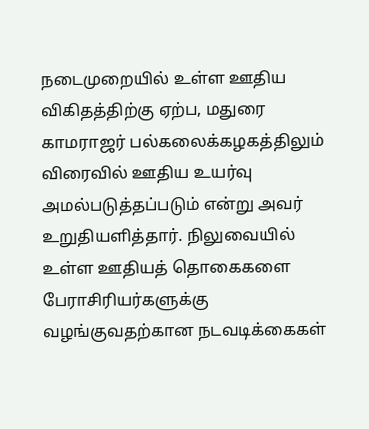நடைமுறையில் உள்ள ஊதிய விகிதத்திற்கு ஏற்ப, மதுரை காமராஜர் பல்கலைக்கழகத்திலும் விரைவில் ஊதிய உயர்வு அமல்படுத்தப்படும் என்று அவர் உறுதியளித்தார். நிலுவையில் உள்ள ஊதியத் தொகைகளை பேராசிரியர்களுக்கு வழங்குவதற்கான நடவடிக்கைகள்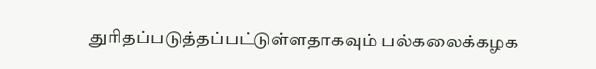துரிதப்படுத்தப்பட்டுள்ளதாகவும் பல்கலைக்கழக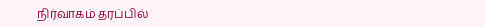நிர்வாகம் தரப்பில்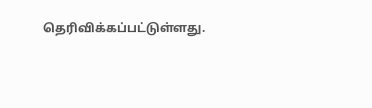தெரிவிக்கப்பட்டுள்ளது.